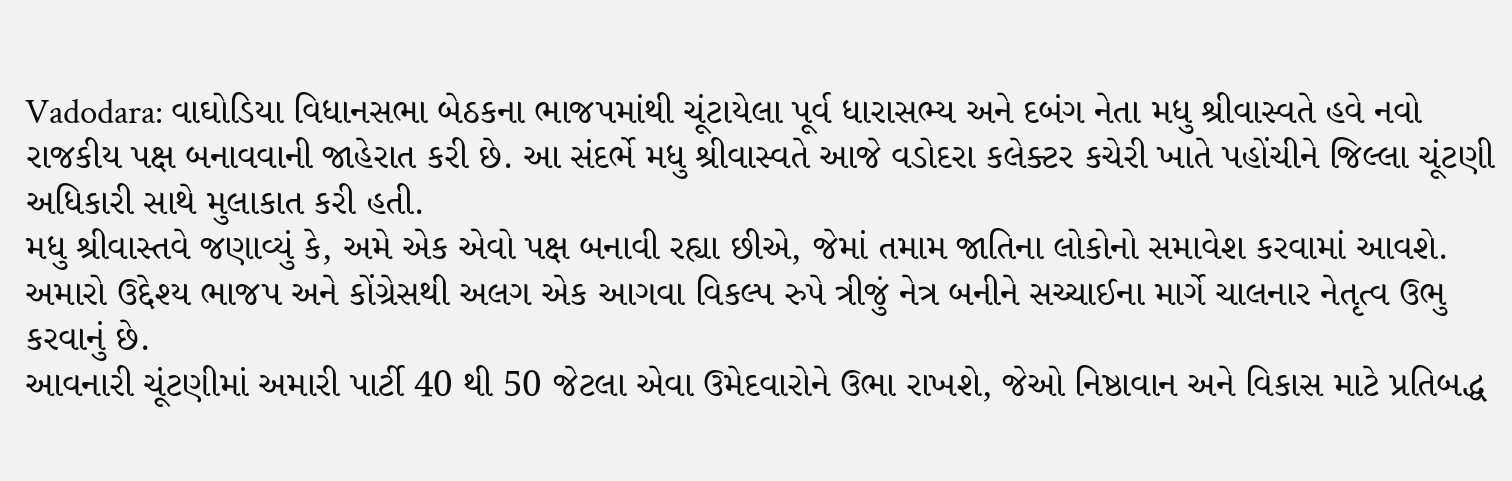Vadodara: વાઘોડિયા વિધાનસભા બેઠકના ભાજપમાંથી ચૂંટાયેલા પૂર્વ ધારાસભ્ય અને દબંગ નેતા મધુ શ્રીવાસ્વતે હવે નવો રાજકીય પક્ષ બનાવવાની જાહેરાત કરી છે. આ સંદર્ભે મધુ શ્રીવાસ્વતે આજે વડોદરા કલેક્ટર કચેરી ખાતે પહોંચીને જિલ્લા ચૂંટણી અધિકારી સાથે મુલાકાત કરી હતી.
મધુ શ્રીવાસ્તવે જણાવ્યું કે, અમે એક એવો પક્ષ બનાવી રહ્યા છીએ, જેમાં તમામ જાતિના લોકોનો સમાવેશ કરવામાં આવશે. અમારો ઉદ્દેશ્ય ભાજપ અને કોંગ્રેસથી અલગ એક આગવા વિકલ્પ રુપે ત્રીજું નેત્ર બનીને સચ્ચાઈના માર્ગે ચાલનાર નેતૃત્વ ઉભુ કરવાનું છે.
આવનારી ચૂંટણીમાં અમારી પાર્ટી 40 થી 50 જેટલા એવા ઉમેદવારોને ઉભા રાખશે, જેઓ નિષ્ઠાવાન અને વિકાસ માટે પ્રતિબદ્ધ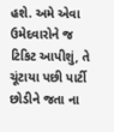હશે. અમે એવા ઉમેદવારોને જ ટિકિટ આપીશું, તે ચૂંટાયા પછી પાર્ટી છોડીને જતા ના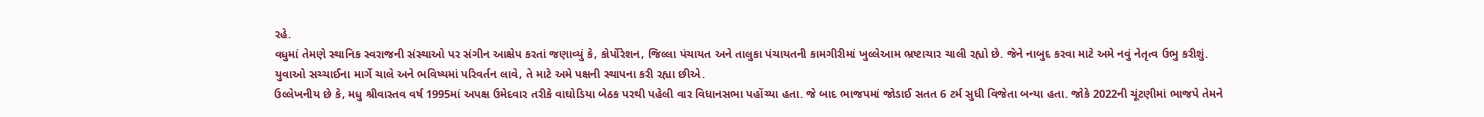રહે.
વધુમાં તેમણે સ્થાનિક સ્વરાજની સંસ્થાઓ પર સંગીન આક્ષેપ કરતાં જણાવ્યું કે, કોર્પોરેશન, જિલ્લા પંચાયત અને તાલુકા પંચાયતની કામગીરીમાં ખુલ્લેઆમ ભ્રષ્ટાચાર ચાલી રહ્યો છે. જેને નાબુદ કરવા માટે અમે નવું નેતૃત્વ ઉભુ કરીશું. યુવાઓ સચ્ચાઈના માર્ગે ચાલે અને ભવિષ્યમાં પરિવર્તન લાવે, તે માટે અમે પક્ષની સ્થાપના કરી રહ્યા છીએ.
ઉલ્લેખનીય છે કે, મધુ શ્રીવાસ્તવ વર્ષ 1995માં અપક્ષ ઉમેદવાર તરીકે વાઘોડિયા બેઠક પરથી પહેલી વાર વિધાનસભા પહોંચ્યા હતા. જે બાદ ભાજપમાં જોડાઈ સતત 6 ટર્મ સુધી વિજેતા બન્યા હતા. જોકે 2022ની ચૂંટણીમાં ભાજપે તેમને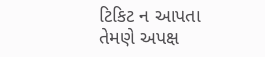ટિકિટ ન આપતા તેમણે અપક્ષ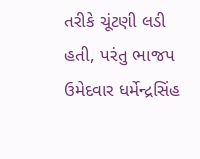તરીકે ચૂંટણી લડી હતી, પરંતુ ભાજપ ઉમેદવાર ધર્મેન્દ્રસિંહ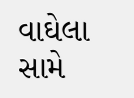વાઘેલા સામે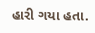હારી ગયા હતા.